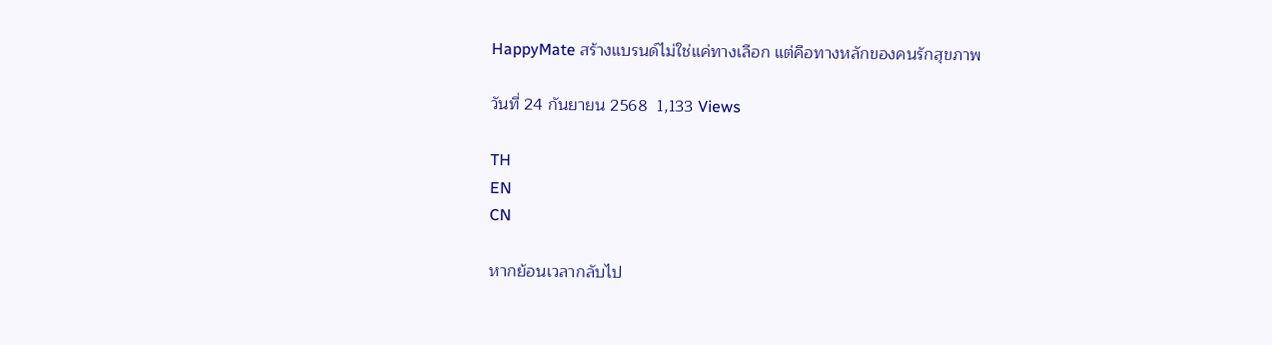HappyMate สร้างแบรนด์ไม่ใช่แค่ทางเลือก แต่คือทางหลักของคนรักสุขภาพ

วันที่ 24 กันยายน 2568  1,133 Views

TH
EN
CN

หากย้อนเวลากลับไป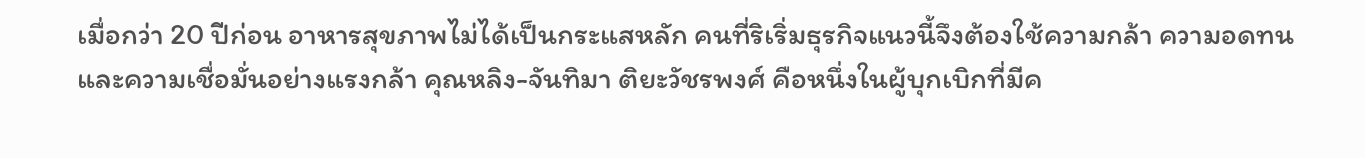เมื่อกว่า 20 ปีก่อน อาหารสุขภาพไม่ได้เป็นกระแสหลัก คนที่ริเริ่มธุรกิจแนวนี้จึงต้องใช้ความกล้า ความอดทน และความเชื่อมั่นอย่างแรงกล้า คุณหลิง-จันทิมา ติยะวัชรพงศ์ คือหนึ่งในผู้บุกเบิกที่มีค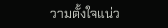วามตั้งใจแน่ว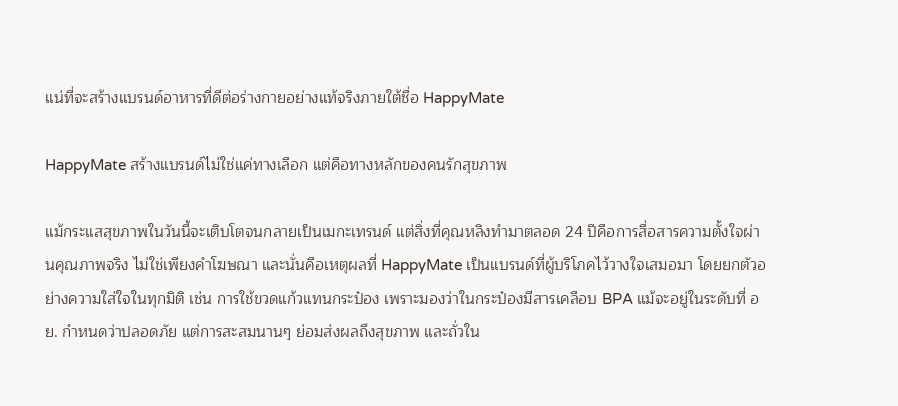แน่ที่จะสร้างแบรนด์อาหารที่ดีต่อร่างกายอย่างแท้จริงภายใต้ชื่อ HappyMate

HappyMate สร้างแบรนด์ไม่ใช่แค่ทางเลือก แต่คือทางหลักของคนรักสุขภาพ

แม้กระแสสุขภาพในวันนี้จะเติบโตจนกลายเป็นเมกะเทรนด์ แต่สิ่งที่คุณหลิงทำมาตลอด 24 ปีคือการสื่อสารความตั้งใจผ่านคุณภาพจริง ไม่ใช่เพียงคำโฆษณา และนั่นคือเหตุผลที่ HappyMate เป็นแบรนด์ที่ผู้บริโภคไว้วางใจเสมอมา โดยยกตัวอย่างความใส่ใจในทุกมิติ เช่น การใช้ขวดแก้วแทนกระป๋อง เพราะมองว่าในกระป๋องมีสารเคลือบ BPA แม้จะอยู่ในระดับที่ อย. กำหนดว่าปลอดภัย แต่การสะสมนานๆ ย่อมส่งผลถึงสุขภาพ และถั่วใน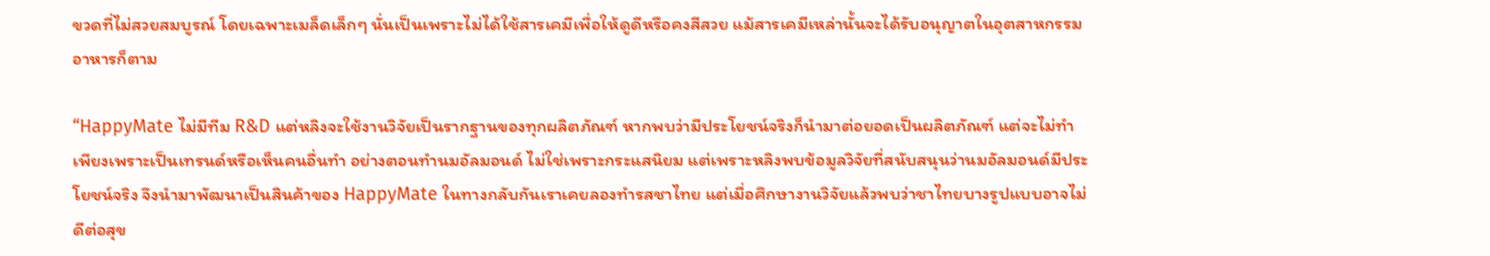ขวดที่ไม่สวยสมบูรณ์ โดยเฉพาะเมล็ดเล็กๆ นั่นเป็นเพราะไม่ได้ใช้สารเคมีเพื่อให้ดูดีหรือคงสีสวย แม้สารเคมีเหล่านั้นจะได้รับอนุญาตในอุตสาหกรรมอาหารก็ตาม

“HappyMate ไม่มีทีม R&D แต่หลิงจะใช้งานวิจัยเป็นรากฐานของทุกผลิตภัณฑ์ หากพบว่ามีประโยชน์จริงก็นำมาต่อยอดเป็นผลิตภัณฑ์ แต่จะไม่ทำเพียงเพราะเป็นเทรนด์หรือเห็นคนอื่นทำ อย่างตอนทำนมอัลมอนด์ ไม่ใช่เพราะกระแสนิยม แต่เพราะหลิงพบข้อมูลวิจัยที่สนับสนุนว่านมอัลมอนด์มีประโยชน์จริง จึงนำมาพัฒนาเป็นสินค้าของ HappyMate ในทางกลับกันเราเคยลองทำรสชาไทย แต่เมื่อศึกษางานวิจัยแล้วพบว่าชาไทยบางรูปแบบอาจไม่ดีต่อสุข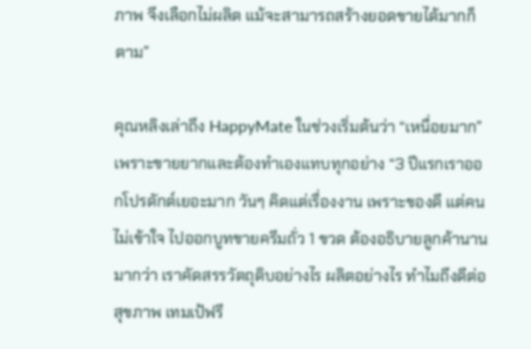ภาพ จึงเลือกไม่ผลิต แม้จะสามารถสร้างยอดขายได้มากก็ตาม”

คุณหลิงเล่าถึง HappyMate ในช่วงเริ่มต้นว่า “เหนื่อยมาก” เพราะขายยากและต้องทำเองแทบทุกอย่าง “3 ปีแรกเราออกโปรดักต์เยอะมาก วันๆ คิดแต่เรื่องงาน เพราะของดี แต่คนไม่เข้าใจ ไปออกบูทขายครีมถั่ว 1 ขวด ต้องอธิบายลูกค้านานมากว่า เราคัดสรรวัตถุดิบอย่างไร ผลิตอย่างไร ทำไมถึงดีต่อสุขภาพ เทมเป้ฟรี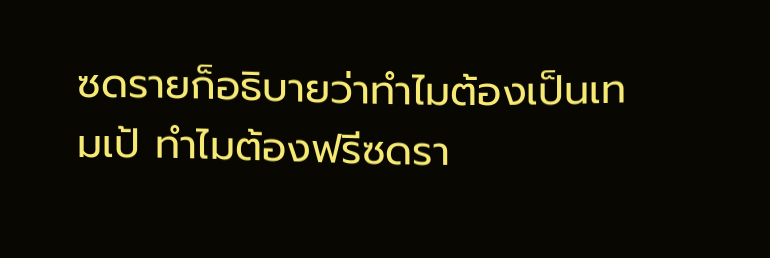ซดรายก็อธิบายว่าทำไมต้องเป็นเทมเป้ ทำไมต้องฟรีซดรา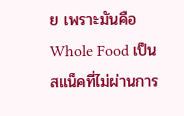ย เพราะมันคือ Whole Food เป็นสแน็คที่ไม่ผ่านการ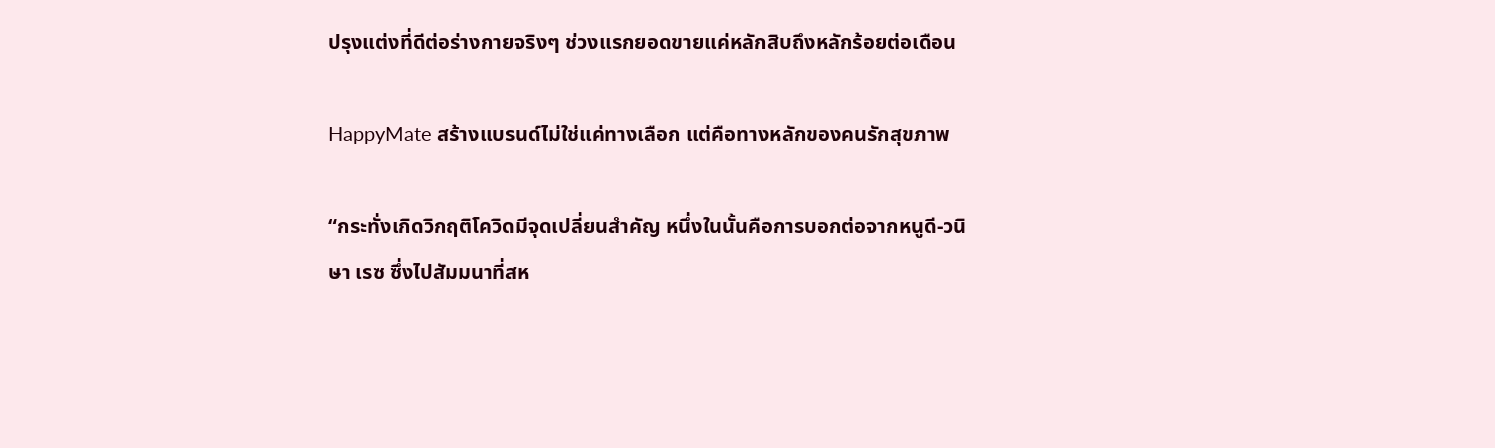ปรุงแต่งที่ดีต่อร่างกายจริงๆ ช่วงแรกยอดขายแค่หลักสิบถึงหลักร้อยต่อเดือน

HappyMate สร้างแบรนด์ไม่ใช่แค่ทางเลือก แต่คือทางหลักของคนรักสุขภาพ

“กระทั่งเกิดวิกฤติโควิดมีจุดเปลี่ยนสำคัญ หนึ่งในนั้นคือการบอกต่อจากหนูดี-วนิษา เรซ ซึ่งไปสัมมนาที่สห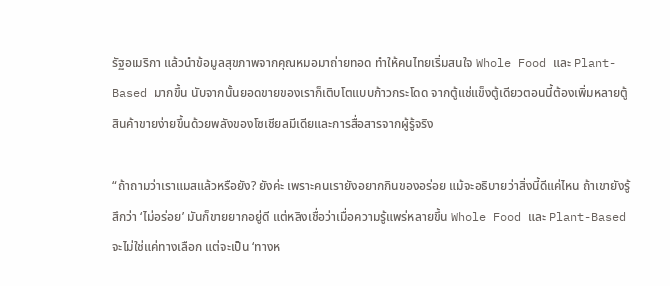รัฐอเมริกา แล้วนำข้อมูลสุขภาพจากคุณหมอมาถ่ายทอด ทำให้คนไทยเริ่มสนใจ Whole Food และ Plant-Based มากขึ้น นับจากนั้นยอดขายของเราก็เติบโตแบบก้าวกระโดด จากตู้แช่แข็งตู้เดียวตอนนี้ต้องเพิ่มหลายตู้ สินค้าขายง่ายขึ้นด้วยพลังของโซเชียลมีเดียและการสื่อสารจากผู้รู้จริง

“ถ้าถามว่าเราแมสแล้วหรือยัง? ยังค่ะ เพราะคนเรายังอยากกินของอร่อย แม้จะอธิบายว่าสิ่งนี้ดีแค่ไหน ถ้าเขายังรู้สึกว่า ‘ไม่อร่อย’ มันก็ขายยากอยู่ดี แต่หลิงเชื่อว่าเมื่อความรู้แพร่หลายขึ้น Whole Food และ Plant-Based จะไม่ใช่แค่ทางเลือก แต่จะเป็น ‘ทางห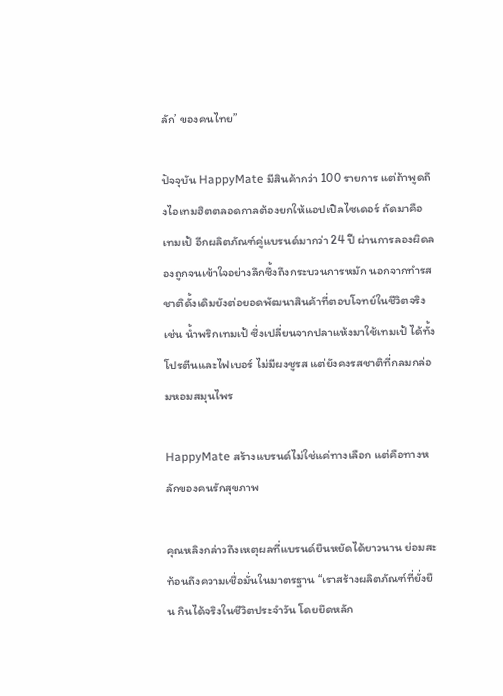ลัก’ ของคนไทย”

ปัจจุบัน HappyMate มีสินค้ากว่า 100 รายการ แต่ถ้าพูดถึงไอเทมฮิตตลอดกาลต้องยกให้แอปเปิลไซเดอร์ ถัดมาคือเทมเป้ อีกผลิตภัณฑ์คู่แบรนด์มากว่า 24 ปี ผ่านการลองผิดลองถูกจนเข้าใจอย่างลึกซึ้งถึงกระบวนการหมัก นอกจากทำรสชาติดั้งเดิมยังต่อยอดพัฒนาสินค้าที่ตอบโจทย์ในชีวิตจริง เช่น น้ำพริกเทมเป้ ซึ่งเปลี่ยนจากปลาแห้งมาใช้เทมเป้ ได้ทั้งโปรตีนและไฟเบอร์ ไม่มีผงชูรส แต่ยังคงรสชาติที่กลมกล่อมหอมสมุนไพร

HappyMate สร้างแบรนด์ไม่ใช่แค่ทางเลือก แต่คือทางหลักของคนรักสุขภาพ

คุณหลิงกล่าวถึงเหตุผลที่แบรนด์ยืนหยัดได้ยาวนาน ย่อมสะท้อนถึงความเชื่อมั่นในมาตรฐาน “เราสร้างผลิตภัณฑ์ที่ยั่งยืน กินได้จริงในชีวิตประจำวัน โดยยึดหลัก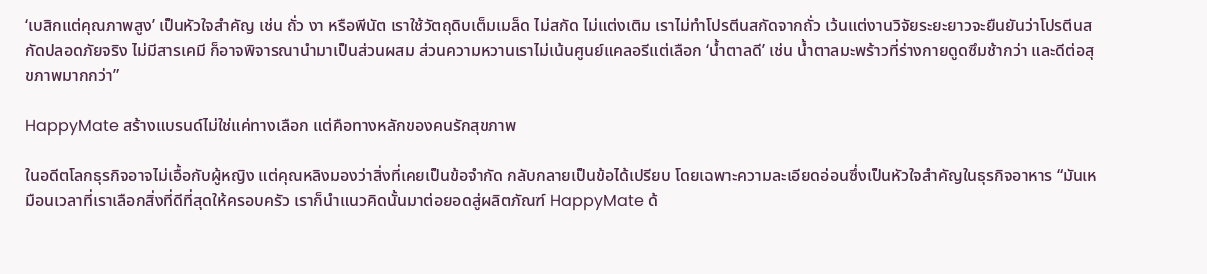‘เบสิกแต่คุณภาพสูง’ เป็นหัวใจสำคัญ เช่น ถั่ว งา หรือพีนัต เราใช้วัตถุดิบเต็มเมล็ด ไม่สกัด ไม่แต่งเติม เราไม่ทำโปรตีนสกัดจากถั่ว เว้นแต่งานวิจัยระยะยาวจะยืนยันว่าโปรตีนสกัดปลอดภัยจริง ไม่มีสารเคมี ก็อาจพิจารณานำมาเป็นส่วนผสม ส่วนความหวานเราไม่เน้นศูนย์แคลอรีแต่เลือก ‘น้ำตาลดี’ เช่น น้ำตาลมะพร้าวที่ร่างกายดูดซึมช้ากว่า และดีต่อสุขภาพมากกว่า”

HappyMate สร้างแบรนด์ไม่ใช่แค่ทางเลือก แต่คือทางหลักของคนรักสุขภาพ

ในอดีตโลกธุรกิจอาจไม่เอื้อกับผู้หญิง แต่คุณหลิงมองว่าสิ่งที่เคยเป็นข้อจำกัด กลับกลายเป็นข้อได้เปรียบ โดยเฉพาะความละเอียดอ่อนซึ่งเป็นหัวใจสำคัญในธุรกิจอาหาร “มันเหมือนเวลาที่เราเลือกสิ่งที่ดีที่สุดให้ครอบครัว เราก็นำแนวคิดนั้นมาต่อยอดสู่ผลิตภัณฑ์ HappyMate ด้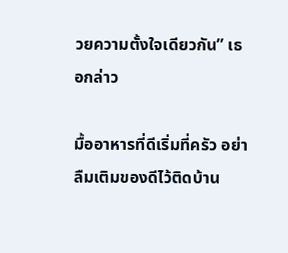วยความตั้งใจเดียวกัน” เธอกล่าว

มื้ออาหารที่ดีเริ่มที่ครัว อย่าลืมเติมของดีไว้ติดบ้าน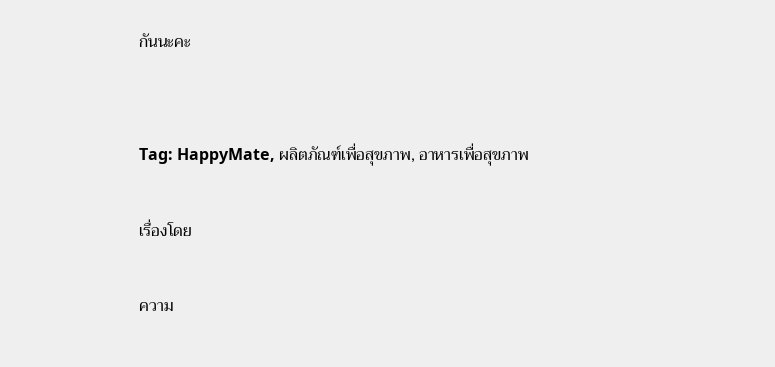กันนะคะ


Tag: HappyMate, ผลิตภัณฑ์เพื่อสุขภาพ, อาหารเพื่อสุขภาพ

เรื่องโดย

ความ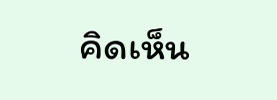คิดเห็น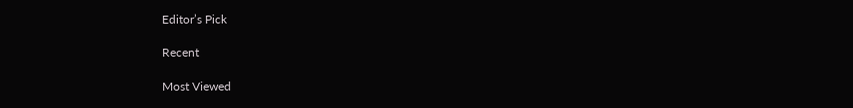Editor’s Pick

Recent

Most Viewed